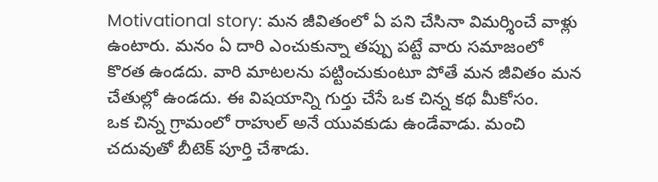Motivational story: మన జీవితంలో ఏ పని చేసినా విమర్శించే వాళ్లు ఉంటారు. మనం ఏ దారి ఎంచుకున్నా తప్పు పట్టే వారు సమాజంలో కొరత ఉండదు. వారి మాటలను పట్టించుకుంటూ పోతే మన జీవితం మన చేతుల్లో ఉండదు. ఈ విషయాన్ని గుర్తు చేసే ఒక చిన్న కథ మీకోసం.
ఒక చిన్న గ్రామంలో రాహుల్ అనే యువకుడు ఉండేవాడు. మంచి చదువుతో బీటెక్ పూర్తి చేశాడు.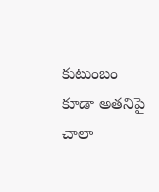కుటుంబం కూడా అతనిపై చాలా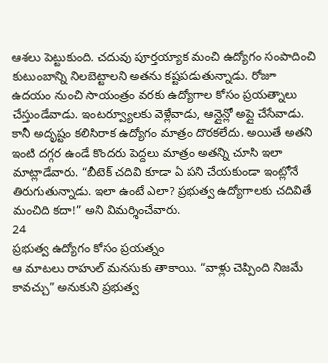ఆశలు పెట్టుకుంది. చదువు పూర్తయ్యాక మంచి ఉద్యోగం సంపాదించి కుటుంబాన్ని నిలబెట్టాలని అతను కష్టపడుతున్నాడు. రోజూ ఉదయం నుంచి సాయంత్రం వరకు ఉద్యోగాల కోసం ప్రయత్నాలు చేస్తుండేవాడు. ఇంటర్వ్యూలకు వెళ్లేవాడు, ఆన్లైన్లో అప్లై చేసేవాడు. కానీ అదృష్టం కలిసిరాక ఉద్యోగం మాత్రం దొరకలేదు. అయితే అతని ఇంటి దగ్గర ఉండే కొందరు పెద్దలు మాత్రం అతన్ని చూసి ఇలా మాట్లాడేవారు. “బీటెక్ చదివి కూడా ఏ పని చేయకుండా ఇంట్లోనే తిరుగుతున్నాడు. ఇలా ఉంటే ఎలా? ప్రభుత్వ ఉద్యోగాలకు చదివితే మంచిది కదా!” అని విమర్శించేవారు.
24
ప్రభుత్వ ఉద్యోగం కోసం ప్రయత్నం
ఆ మాటలు రాహుల్ మనసుకు తాకాయి. “వాళ్లు చెప్పింది నిజమే కావచ్చు” అనుకుని ప్రభుత్వ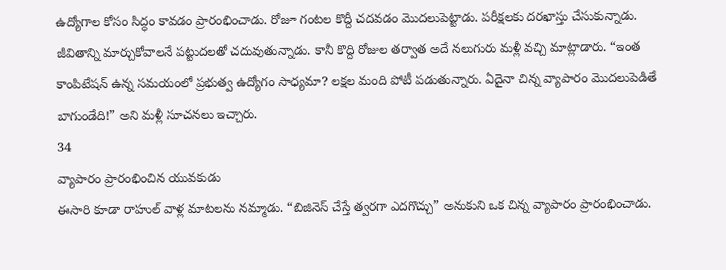ఉద్యోగాల కోసం సిద్ధం కావడం ప్రారంభించాడు. రోజూ గంటల కొద్దీ చదవడం మొదలుపెట్టాడు. పరీక్షలకు దరఖాస్తు చేసుకున్నాడు. జీవితాన్ని మార్చుకోవాలనే పట్టుదలతో చదువుతున్నాడు. కానీ కొద్ది రోజుల తర్వాత అదే నలుగురు మళ్లీ వచ్చి మాట్లాడారు. “ఇంత కాంపిటేషన్ ఉన్న సమయంలో ప్రభుత్వ ఉద్యోగం సాధ్యమా? లక్షల మంది పోటీ పడుతున్నారు. ఏదైనా చిన్న వ్యాపారం మొదలుపెడితే బాగుండేది!” అని మళ్లీ సూచనలు ఇచ్చారు.
34
వ్యాపారం ప్రారంభించిన యువకుడు
ఈసారి కూడా రాహుల్ వాళ్ల మాటలను నమ్మాడు. “బిజినెస్ చేస్తే త్వరగా ఎదగొచ్చు” అనుకుని ఒక చిన్న వ్యాపారం ప్రారంభించాడు.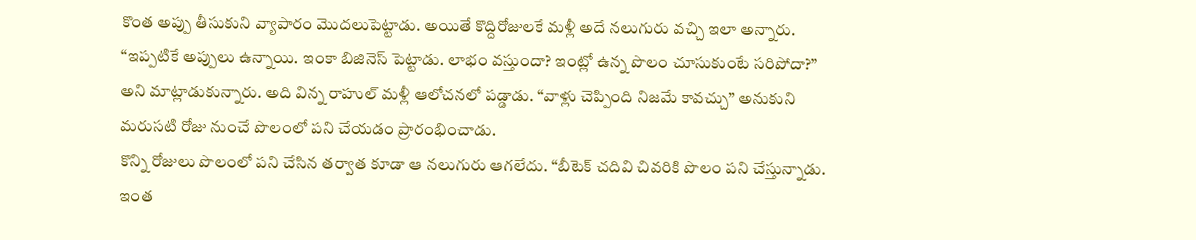కొంత అప్పు తీసుకుని వ్యాపారం మొదలుపెట్టాడు. అయితే కొద్దిరోజులకే మళ్లీ అదే నలుగురు వచ్చి ఇలా అన్నారు. “ఇప్పటికే అప్పులు ఉన్నాయి. ఇంకా బిజినెస్ పెట్టాడు. లాభం వస్తుందా? ఇంట్లో ఉన్న పొలం చూసుకుంటే సరిపోదా?” అని మాట్లాడుకున్నారు. అది విన్న రాహుల్ మళ్లీ ఆలోచనలో పడ్డాడు. “వాళ్లు చెప్పింది నిజమే కావచ్చు” అనుకుని మరుసటి రోజు నుంచే పొలంలో పని చేయడం ప్రారంభించాడు.
కొన్ని రోజులు పొలంలో పని చేసిన తర్వాత కూడా ఆ నలుగురు ఆగలేదు. “బీటెక్ చదివి చివరికి పొలం పని చేస్తున్నాడు. ఇంత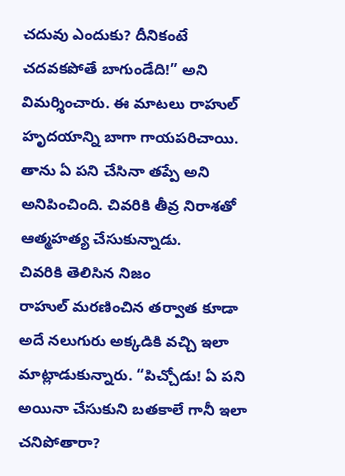చదువు ఎందుకు? దీనికంటే చదవకపోతే బాగుండేది!” అని విమర్శించారు. ఈ మాటలు రాహుల్ హృదయాన్ని బాగా గాయపరిచాయి. తాను ఏ పని చేసినా తప్పే అని అనిపించింది. చివరికి తీవ్ర నిరాశతో ఆత్మహత్య చేసుకున్నాడు.
చివరికి తెలిసిన నిజం
రాహుల్ మరణించిన తర్వాత కూడా అదే నలుగురు అక్కడికి వచ్చి ఇలా మాట్లాడుకున్నారు. “పిచ్చోడు! ఏ పని అయినా చేసుకుని బతకాలే గానీ ఇలా చనిపోతారా?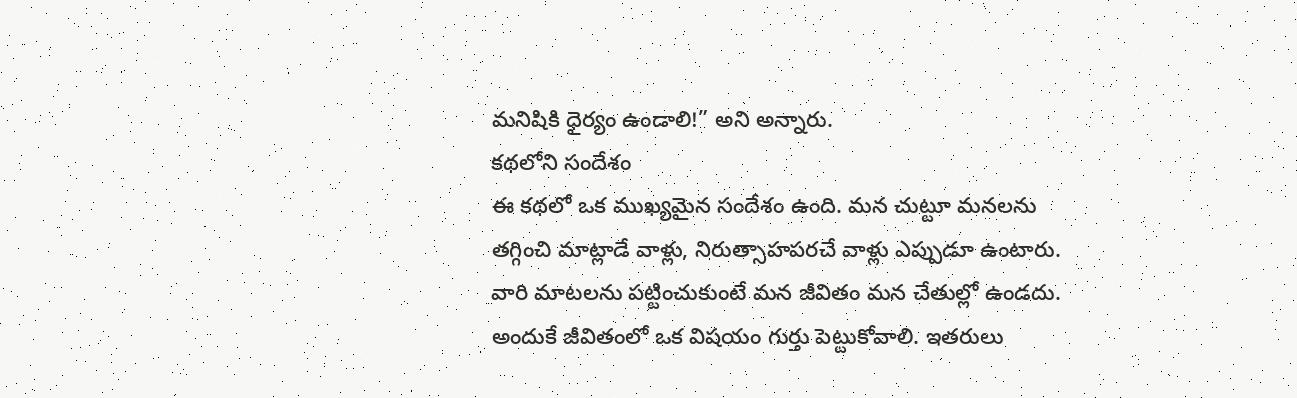మనిషికి ధైర్యం ఉండాలి!” అని అన్నారు.
కథలోని సందేశం
ఈ కథలో ఒక ముఖ్యమైన సందేశం ఉంది. మన చుట్టూ మనలను తగ్గించి మాట్లాడే వాళ్లు, నిరుత్సాహపరచే వాళ్లు ఎప్పుడూ ఉంటారు. వారి మాటలను పట్టించుకుంటే మన జీవితం మన చేతుల్లో ఉండదు. అందుకే జీవితంలో ఒక విషయం గుర్తు పెట్టుకోవాలి. ఇతరులు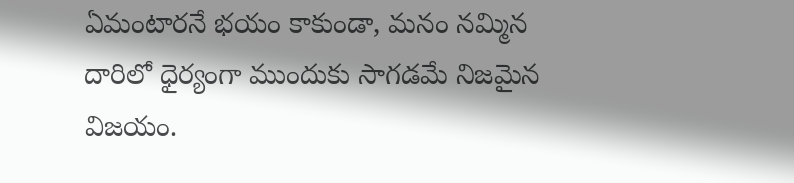ఏమంటారనే భయం కాకుండా, మనం నమ్మిన దారిలో ధైర్యంగా ముందుకు సాగడమే నిజమైన విజయం.